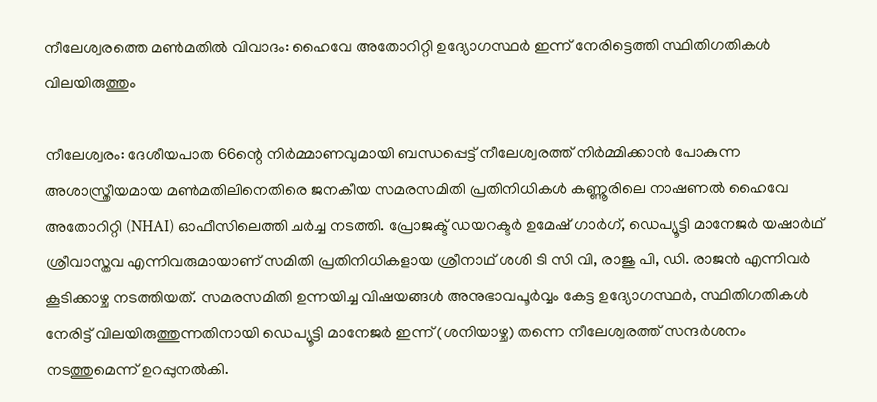നീലേശ്വരത്തെ മണ്‍മതില്‍ വിവാദം: ഹൈവേ അതോറിറ്റി ഉദ്യോഗസ്ഥര്‍ ഇന്ന് നേരിട്ടെത്തി സ്ഥിതിഗതികള്‍ വിലയിരുത്തും

നീലേശ്വരം: ദേശീയപാത 66ന്റെ നിര്‍മ്മാണവുമായി ബന്ധപ്പെട്ട് നീലേശ്വരത്ത് നിര്‍മ്മിക്കാന്‍ പോകുന്ന അശാസ്ത്രീയമായ മണ്‍മതിലിനെതിരെ ജനകീയ സമരസമിതി പ്രതിനിധികള്‍ കണ്ണൂരിലെ നാഷണല്‍ ഹൈവേ അതോറിറ്റി (NHAI) ഓഫീസിലെത്തി ചര്‍ച്ച നടത്തി. പ്രോജക്ട് ഡയറക്ടര്‍ ഉമേഷ് ഗാര്‍ഗ്, ഡെപ്യൂട്ടി മാനേജര്‍ യഷാര്‍ഥ് ശ്രീവാസ്തവ എന്നിവരുമായാണ് സമിതി പ്രതിനിധികളായ ശ്രീനാഥ് ശശി ടി സി വി, രാജു പി, ഡി. രാജന്‍ എന്നിവര്‍ കൂടിക്കാഴ്ച നടത്തിയത്. സമരസമിതി ഉന്നയിച്ച വിഷയങ്ങള്‍ അനുഭാവപൂര്‍വ്വം കേട്ട ഉദ്യോഗസ്ഥര്‍, സ്ഥിതിഗതികള്‍ നേരിട്ട് വിലയിരുത്തുന്നതിനായി ഡെപ്യൂട്ടി മാനേജര്‍ ഇന്ന് (ശനിയാഴ്ച) തന്നെ നീലേശ്വരത്ത് സന്ദര്‍ശനം നടത്തുമെന്ന് ഉറപ്പുനല്‍കി.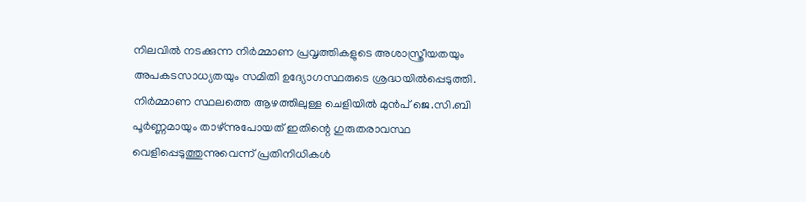നിലവില്‍ നടക്കുന്ന നിര്‍മ്മാണ പ്രവൃത്തികളുടെ അശാസ്ത്രീയതയും അപകടസാധ്യതയും സമിതി ഉദ്യോഗസ്ഥരുടെ ശ്രദ്ധയില്‍പ്പെടുത്തി. നിര്‍മ്മാണ സ്ഥലത്തെ ആഴത്തിലുള്ള ചെളിയില്‍ മുന്‍പ് ജെ.സി.ബി പൂര്‍ണ്ണമായും താഴ്ന്നുപോയത് ഇതിന്റെ ഗുരുതരാവസ്ഥ വെളിപ്പെടുത്തുന്നുവെന്ന് പ്രതിനിധികള്‍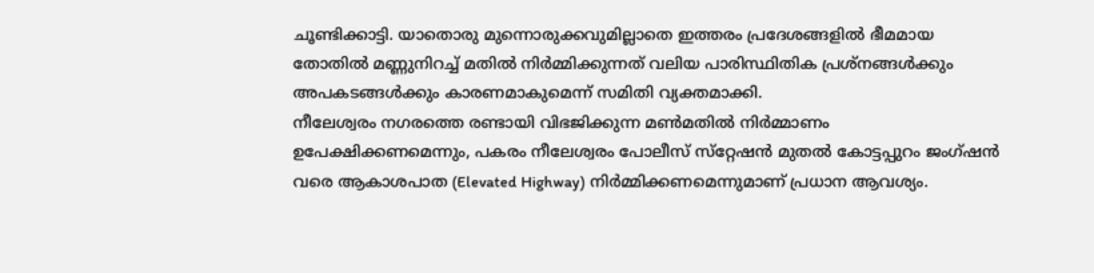ചൂണ്ടിക്കാട്ടി. യാതൊരു മുന്നൊരുക്കവുമില്ലാതെ ഇത്തരം പ്രദേശങ്ങളില്‍ ഭീമമായ തോതില്‍ മണ്ണുനിറച്ച് മതില്‍ നിര്‍മ്മിക്കുന്നത് വലിയ പാരിസ്ഥിതിക പ്രശ്‌നങ്ങള്‍ക്കും അപകടങ്ങള്‍ക്കും കാരണമാകുമെന്ന് സമിതി വ്യക്തമാക്കി.
നീലേശ്വരം നഗരത്തെ രണ്ടായി വിഭജിക്കുന്ന മണ്‍മതില്‍ നിര്‍മ്മാണം ഉപേക്ഷിക്കണമെന്നും, പകരം നീലേശ്വരം പോലീസ് സ്‌റ്റേഷന്‍ മുതല്‍ കോട്ടപ്പുറം ജംഗ്ഷന്‍ വരെ ആകാശപാത (Elevated Highway) നിര്‍മ്മിക്കണമെന്നുമാണ് പ്രധാന ആവശ്യം.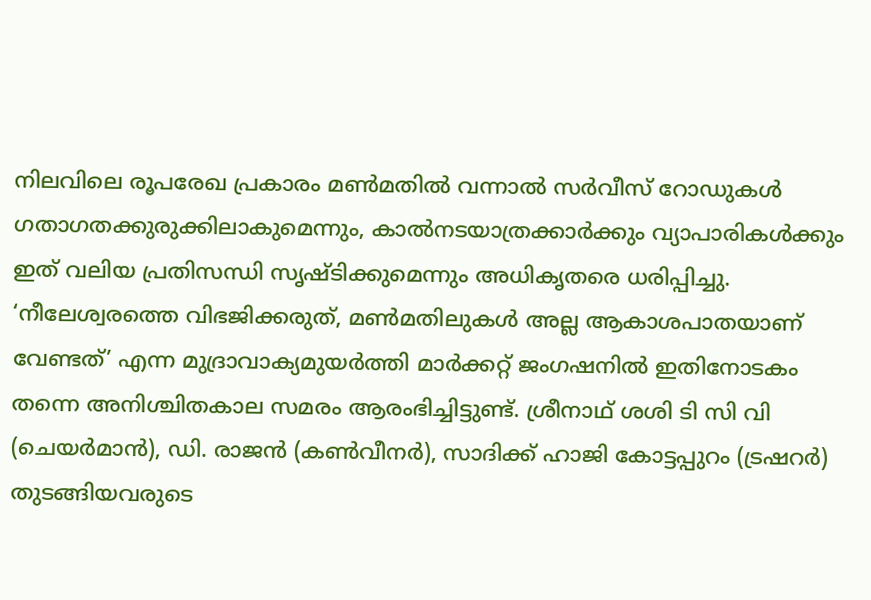നിലവിലെ രൂപരേഖ പ്രകാരം മണ്‍മതില്‍ വന്നാല്‍ സര്‍വീസ് റോഡുകള്‍ ഗതാഗതക്കുരുക്കിലാകുമെന്നും, കാല്‍നടയാത്രക്കാര്‍ക്കും വ്യാപാരികള്‍ക്കും ഇത് വലിയ പ്രതിസന്ധി സൃഷ്ടിക്കുമെന്നും അധികൃതരെ ധരിപ്പിച്ചു.
‘നീലേശ്വരത്തെ വിഭജിക്കരുത്, മണ്‍മതിലുകള്‍ അല്ല ആകാശപാതയാണ് വേണ്ടത്’ എന്ന മുദ്രാവാക്യമുയര്‍ത്തി മാര്‍ക്കറ്റ് ജംഗഷനില്‍ ഇതിനോടകം തന്നെ അനിശ്ചിതകാല സമരം ആരംഭിച്ചിട്ടുണ്ട്. ശ്രീനാഥ് ശശി ടി സി വി (ചെയര്‍മാന്‍), ഡി. രാജന്‍ (കണ്‍വീനര്‍), സാദിക്ക് ഹാജി കോട്ടപ്പുറം (ട്രഷറര്‍) തുടങ്ങിയവരുടെ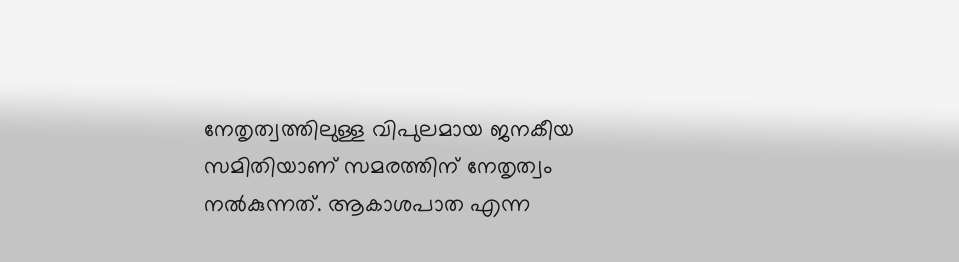നേതൃത്വത്തിലുള്ള വിപുലമായ ജനകീയ സമിതിയാണ് സമരത്തിന് നേതൃത്വം നല്‍കുന്നത്. ആകാശപാത എന്ന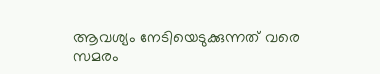ആവശ്യം നേടിയെടുക്കുന്നത് വരെ സമരം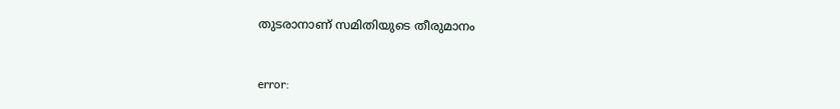തുടരാനാണ് സമിതിയുടെ തീരുമാനം



error: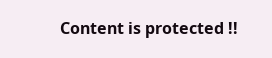Content is protected !!